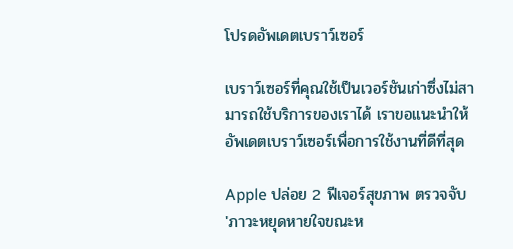โปรดอัพเดตเบราว์เซอร์

เบราว์เซอร์ที่คุณใช้เป็นเวอร์ชันเก่าซึ่งไม่สามารถใช้บริการของเราได้ เราขอแนะนำให้อัพเดตเบราว์เซอร์เพื่อการใช้งานที่ดีที่สุด

Apple ปล่อย 2 ฟีเจอร์สุขภาพ ตรวจจับ 'ภาวะหยุดหายใจขณะห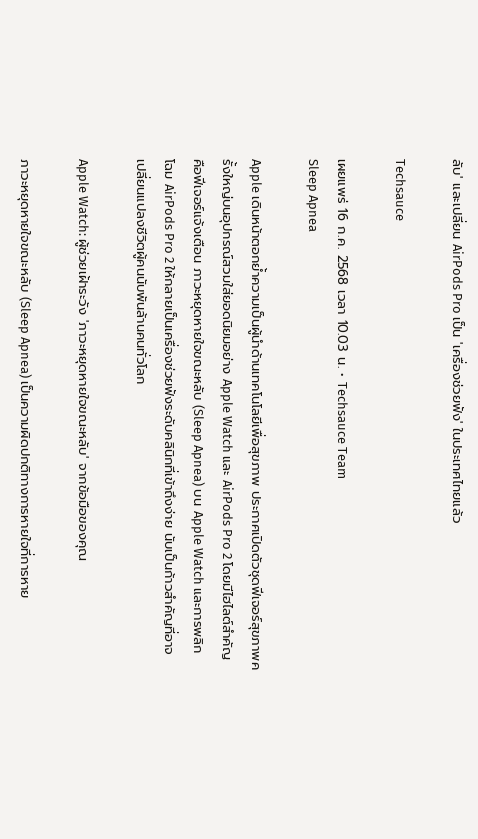ลับ' และเปลี่ยน AirPods Pro เป็น 'เครื่องช่วยฟัง' ในประเทศไทยแล้ว

Techsauce

เผยแพร่ 16 ก.ค. 2568 เวลา 10.03 น. • Techsauce Team
Sleep Apnea

Apple เดินหน้าตอกย้ำความเป็นผู้นำด้านเทคโนโลยีเพื่อสุขภาพ ประกาศเปิดตัวชุดฟีเจอร์สุขภาพครั้งใหญ่บนอุปกรณ์สวมใส่ยอดนิยมอย่าง Apple Watch และ AirPods Pro 2 โดยมีไฮไลต์สำคัญคือฟีเจอร์แจ้งเตือน ภาวะหยุดหายใจขณะหลับ (Sleep Apnea) บน Apple Watch และการพลิกโฉม AirPods Pro 2 ให้กลายเป็นเครื่องช่วยฟังระดับคลินิกที่เข้าถึงง่าย นับเป็นก้าวสำคัญที่อาจเปลี่ยนแปลงชีวิตผู้คนนับพันล้านคนทั่วโลก

Apple Watch: ผู้ช่วยเฝ้าระวัง 'ภาวะหยุดหายใจขณะหลับ' จากข้อมือของคุณ

ภาวะหยุดหายใจขณะหลับ (Sleep Apnea) เป็นความผิดปกติทางการหายใจที่การหาย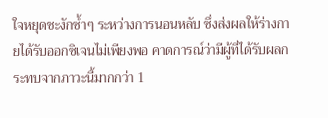ใจหยุดชะงักซ้ำๆ ระหว่างการนอนหลับ ซึ่งส่งผลให้ร่างกายได้รับออกซิเจนไม่เพียงพอ คาดการณ์ว่ามีผู้ที่ได้รับผลกระทบจากภาวะนี้มากกว่า 1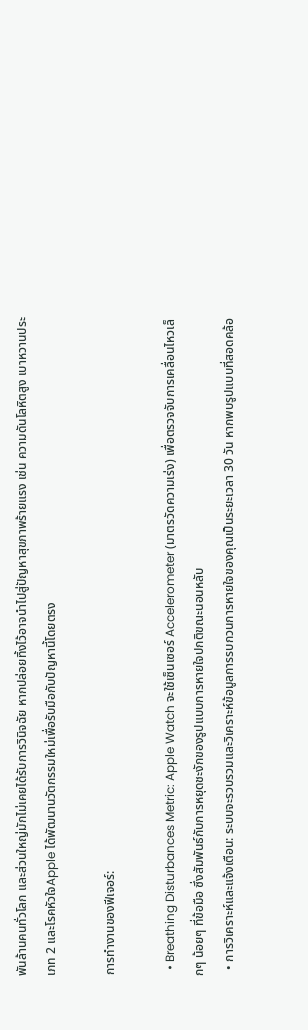พันล้านคนทั่วโลก และส่วนใหญ่มักไม่เคยได้รับการวินิจฉัย หากปล่อยทิ้งไว้อาจนำไปสู่ปัญหาสุขภาพร้ายแรง เช่น ความดันโลหิตสูง เบาหวานประเภท 2 และโรคหัวใจApple ได้พัฒนานวัตกรรมใหม่เพื่อรับมือกับปัญหานี้โดยตรง

การทำงานของฟีเจอร์:

  • Breathing Disturbances Metric: Apple Watch จะใช้เซ็นเซอร์ Accelerometer (มาตรวัดความเร่ง) เพื่อตรวจจับการเคลื่อนไหวเล็กๆ น้อยๆ ที่ข้อมือ ซึ่งสัมพันธ์กับการหยุดชะงักของรูปแบบการหายใจปกติขณะนอนหลับ
  • การวิเคราะห์และแจ้งเตือน: ระบบจะรวบรวมและวิเคราะห์ข้อมูลการรบกวนการหายใจของคุณเป็นระยะเวลา 30 วัน หากพบรูปแบบที่สอดคล้อ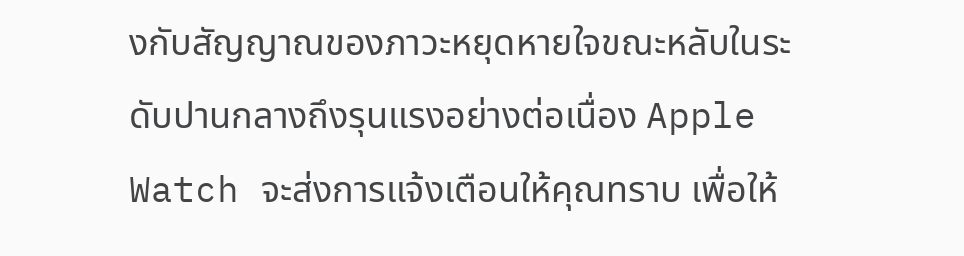งกับสัญญาณของภาวะหยุดหายใจขณะหลับในระดับปานกลางถึงรุนแรงอย่างต่อเนื่อง Apple Watch จะส่งการแจ้งเตือนให้คุณทราบ เพื่อให้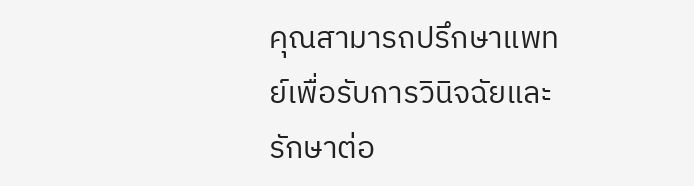คุณสามารถปรึกษาแพทย์เพื่อรับการวินิจฉัยและรักษาต่อ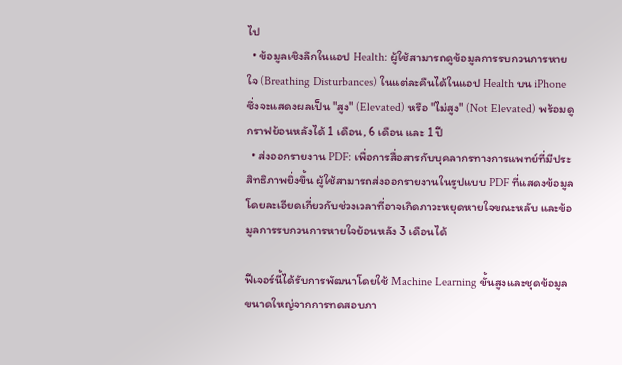ไป
  • ข้อมูลเชิงลึกในแอป Health: ผู้ใช้สามารถดูข้อมูลการรบกวนการหายใจ (Breathing Disturbances) ในแต่ละคืนได้ในแอป Health บน iPhone ซึ่งจะแสดงผลเป็น "สูง" (Elevated) หรือ "ไม่สูง" (Not Elevated) พร้อมดูกราฟย้อนหลังได้ 1 เดือน, 6 เดือน และ 1 ปี
  • ส่งออกรายงาน PDF: เพื่อการสื่อสารกับบุคลากรทางการแพทย์ที่มีประสิทธิภาพยิ่งขึ้น ผู้ใช้สามารถส่งออกรายงานในรูปแบบ PDF ที่แสดงข้อมูลโดยละเอียดเกี่ยวกับช่วงเวลาที่อาจเกิดภาวะหยุดหายใจขณะหลับ และข้อมูลการรบกวนการหายใจย้อนหลัง 3 เดือนได้

ฟีเจอร์นี้ได้รับการพัฒนาโดยใช้ Machine Learning ขั้นสูงและชุดข้อมูลขนาดใหญ่จากการทดสอบภา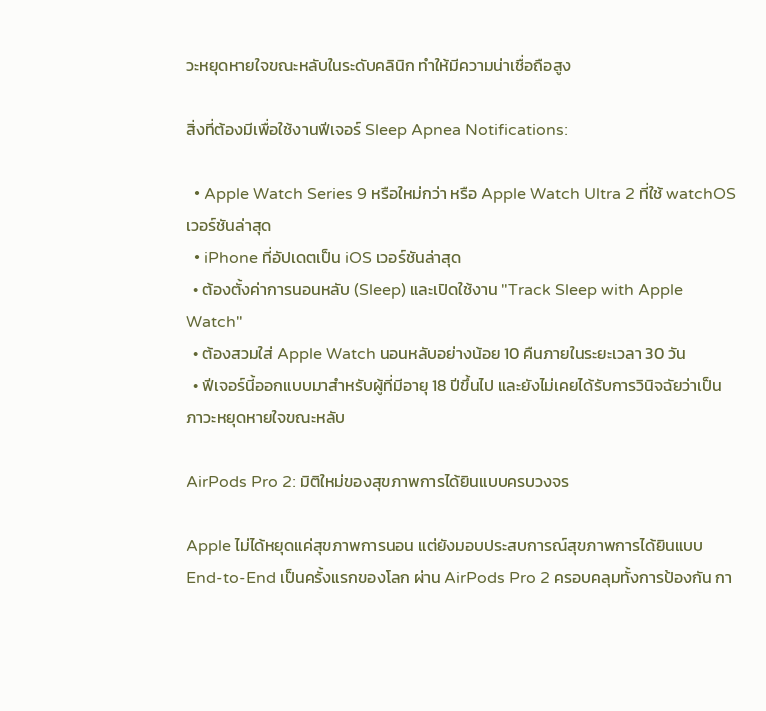วะหยุดหายใจขณะหลับในระดับคลินิก ทำให้มีความน่าเชื่อถือสูง

สิ่งที่ต้องมีเพื่อใช้งานฟีเจอร์ Sleep Apnea Notifications:

  • Apple Watch Series 9 หรือใหม่กว่า หรือ Apple Watch Ultra 2 ที่ใช้ watchOS เวอร์ชันล่าสุด
  • iPhone ที่อัปเดตเป็น iOS เวอร์ชันล่าสุด
  • ต้องตั้งค่าการนอนหลับ (Sleep) และเปิดใช้งาน "Track Sleep with Apple Watch"
  • ต้องสวมใส่ Apple Watch นอนหลับอย่างน้อย 10 คืนภายในระยะเวลา 30 วัน
  • ฟีเจอร์นี้ออกแบบมาสำหรับผู้ที่มีอายุ 18 ปีขึ้นไป และยังไม่เคยได้รับการวินิจฉัยว่าเป็นภาวะหยุดหายใจขณะหลับ

AirPods Pro 2: มิติใหม่ของสุขภาพการได้ยินแบบครบวงจร

Apple ไม่ได้หยุดแค่สุขภาพการนอน แต่ยังมอบประสบการณ์สุขภาพการได้ยินแบบ End-to-End เป็นครั้งแรกของโลก ผ่าน AirPods Pro 2 ครอบคลุมทั้งการป้องกัน กา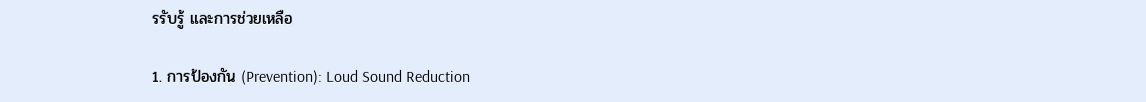รรับรู้ และการช่วยเหลือ

1. การป้องกัน (Prevention): Loud Sound Reduction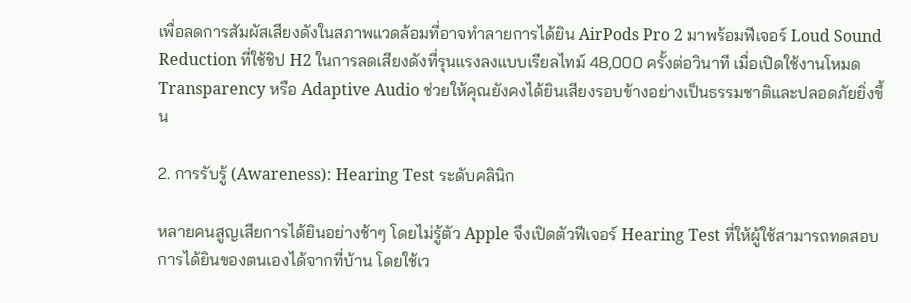เพื่อลดการสัมผัสเสียงดังในสภาพแวดล้อมที่อาจทำลายการได้ยิน AirPods Pro 2 มาพร้อมฟีเจอร์ Loud Sound Reduction ที่ใช้ชิป H2 ในการลดเสียงดังที่รุนแรงลงแบบเรียลไทม์ 48,000 ครั้งต่อวินาที เมื่อเปิดใช้งานโหมด Transparency หรือ Adaptive Audio ช่วยให้คุณยังคงได้ยินเสียงรอบข้างอย่างเป็นธรรมชาติและปลอดภัยยิ่งขึ้น

2. การรับรู้ (Awareness): Hearing Test ระดับคลินิก

หลายคนสูญเสียการได้ยินอย่างช้าๆ โดยไม่รู้ตัว Apple จึงเปิดตัวฟีเจอร์ Hearing Test ที่ให้ผู้ใช้สามารถทดสอบการได้ยินของตนเองได้จากที่บ้าน โดยใช้เว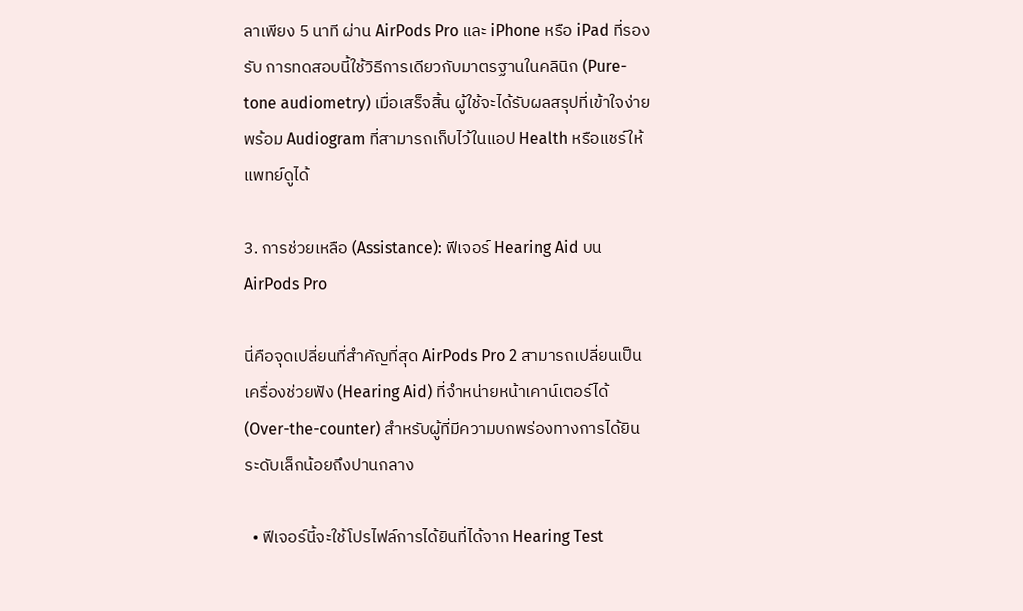ลาเพียง 5 นาที ผ่าน AirPods Pro และ iPhone หรือ iPad ที่รองรับ การทดสอบนี้ใช้วิธีการเดียวกับมาตรฐานในคลินิก (Pure-tone audiometry) เมื่อเสร็จสิ้น ผู้ใช้จะได้รับผลสรุปที่เข้าใจง่าย พร้อม Audiogram ที่สามารถเก็บไว้ในแอป Health หรือแชร์ให้แพทย์ดูได้

3. การช่วยเหลือ (Assistance): ฟีเจอร์ Hearing Aid บน AirPods Pro

นี่คือจุดเปลี่ยนที่สำคัญที่สุด AirPods Pro 2 สามารถเปลี่ยนเป็น เครื่องช่วยฟัง (Hearing Aid) ที่จำหน่ายหน้าเคาน์เตอร์ได้ (Over-the-counter) สำหรับผู้ที่มีความบกพร่องทางการได้ยินระดับเล็กน้อยถึงปานกลาง

  • ฟีเจอร์นี้จะใช้โปรไฟล์การได้ยินที่ได้จาก Hearing Test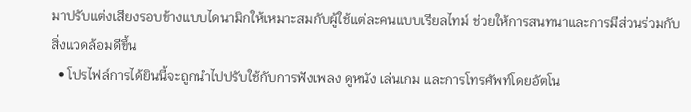มาปรับแต่งเสียงรอบข้างแบบไดนามิกให้เหมาะสมกับผู้ใช้แต่ละคนแบบเรียลไทม์ ช่วยให้การสนทนาและการมีส่วนร่วมกับสิ่งแวดล้อมดีขึ้น
  • โปรไฟล์การได้ยินนี้จะถูกนำไปปรับใช้กับการฟังเพลง ดูหนัง เล่นเกม และการโทรศัพท์โดยอัตโน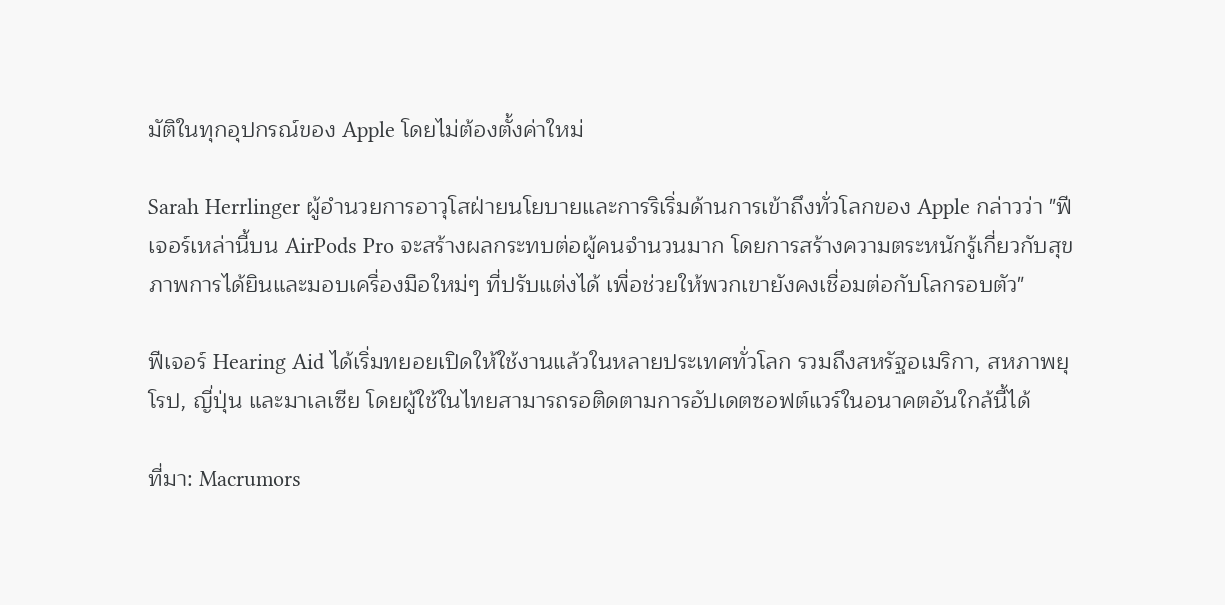มัติในทุกอุปกรณ์ของ Apple โดยไม่ต้องตั้งค่าใหม่

Sarah Herrlinger ผู้อำนวยการอาวุโสฝ่ายนโยบายและการริเริ่มด้านการเข้าถึงทั่วโลกของ Apple กล่าวว่า "ฟีเจอร์เหล่านี้บน AirPods Pro จะสร้างผลกระทบต่อผู้คนจำนวนมาก โดยการสร้างความตระหนักรู้เกี่ยวกับสุขภาพการได้ยินและมอบเครื่องมือใหม่ๆ ที่ปรับแต่งได้ เพื่อช่วยให้พวกเขายังคงเชื่อมต่อกับโลกรอบตัว"

ฟีเจอร์ Hearing Aid ได้เริ่มทยอยเปิดให้ใช้งานแล้วในหลายประเทศทั่วโลก รวมถึงสหรัฐอเมริกา, สหภาพยุโรป, ญี่ปุ่น และมาเลเซีย โดยผู้ใช้ในไทยสามารถรอติดตามการอัปเดตซอฟต์แวร์ในอนาคตอันใกล้นี้ได้

ที่มา: Macrumors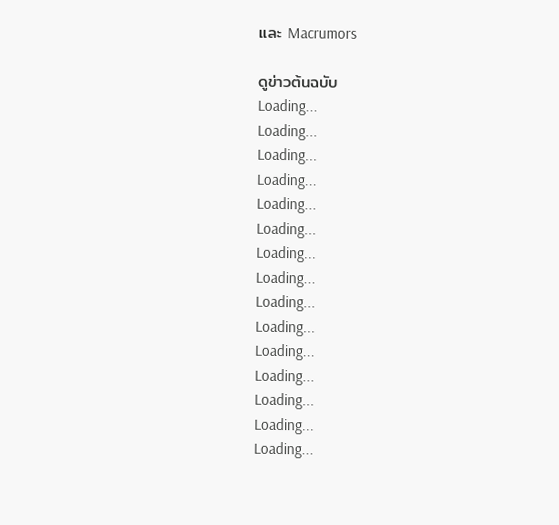และ Macrumors

ดูข่าวต้นฉบับ
Loading...
Loading...
Loading...
Loading...
Loading...
Loading...
Loading...
Loading...
Loading...
Loading...
Loading...
Loading...
Loading...
Loading...
Loading...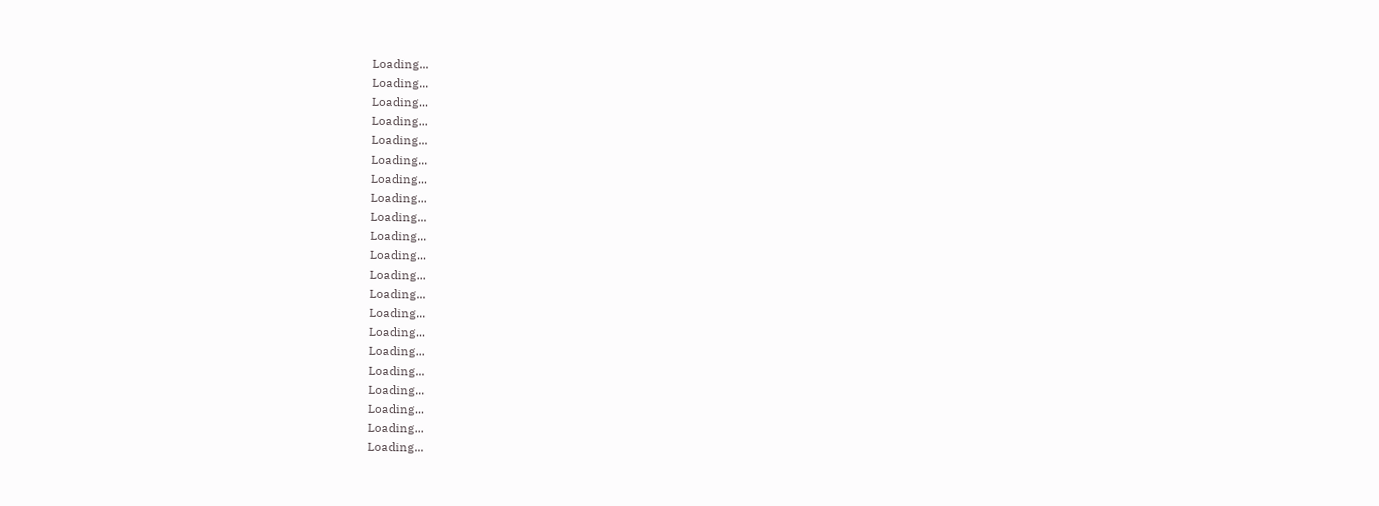Loading...
Loading...
Loading...
Loading...
Loading...
Loading...
Loading...
Loading...
Loading...
Loading...
Loading...
Loading...
Loading...
Loading...
Loading...
Loading...
Loading...
Loading...
Loading...
Loading...
Loading...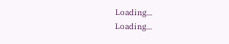Loading...
Loading...